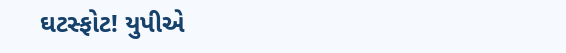ઘટસ્ફોટ! યુપીએ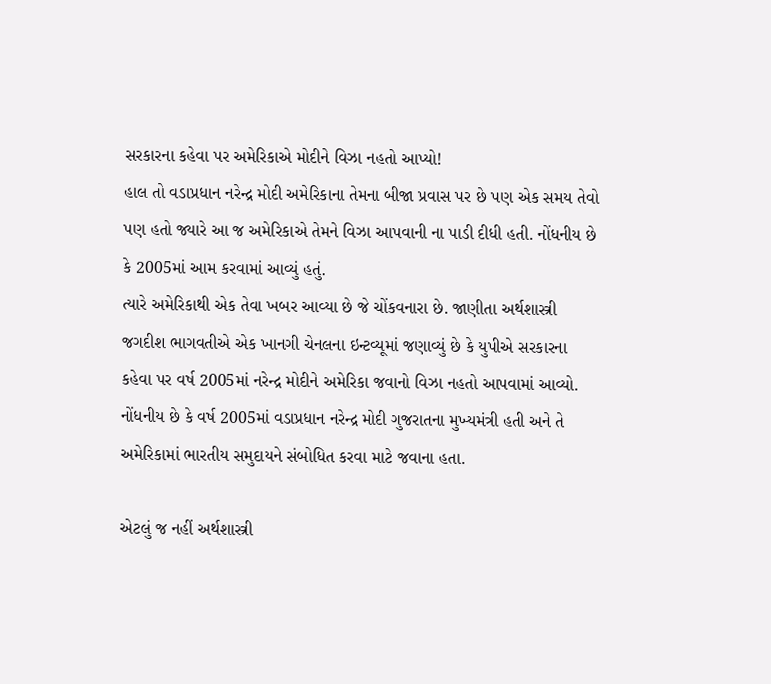સરકારના કહેવા પર અમેરિકાએ મોદીને વિઝા નહતો આપ્યો!
હાલ તો વડાપ્રધાન નરેન્દ્ર મોદી અમેરિકાના તેમના બીજા પ્રવાસ પર છે પણ એક સમય તેવો પણ હતો જ્યારે આ જ અમેરિકાએ તેમને વિઝા આપવાની ના પાડી દીધી હતી. નોંધનીય છે કે 2005માં આમ કરવામાં આવ્યું હતું.
ત્યારે અમેરિકાથી એક તેવા ખબર આવ્યા છે જે ચોંકવનારા છે. જાણીતા અર્થશાસ્ત્રી જગદીશ ભાગવતીએ એક ખાનગી ચેનલના ઇન્ટવ્યૂમાં જણાવ્યું છે કે યુપીએ સરકારના કહેવા પર વર્ષ 2005માં નરેન્દ્ર મોદીને અમેરિકા જવાનો વિઝા નહતો આપવામાં આવ્યો. નોંધનીય છે કે વર્ષ 2005માં વડાપ્રધાન નરેન્દ્ર મોદી ગુજરાતના મુખ્યમંત્રી હતી અને તે અમેરિકામાં ભારતીય સમુદાયને સંબોધિત કરવા માટે જવાના હતા.

એટલું જ નહીં અર્થશાસ્ત્રી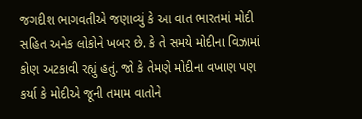જગદીશ ભાગવતીએ જણાવ્યું કે આ વાત ભારતમાં મોદી સહિત અનેક લોકોને ખબર છે. કે તે સમયે મોદીના વિઝામાં કોણ અટકાવી રહ્યું હતું. જો કે તેમણે મોદીના વખાણ પણ કર્યા કે મોદીએ જૂની તમામ વાતોને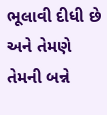ભૂલાવી દીધી છે અને તેમણે તેમની બન્ને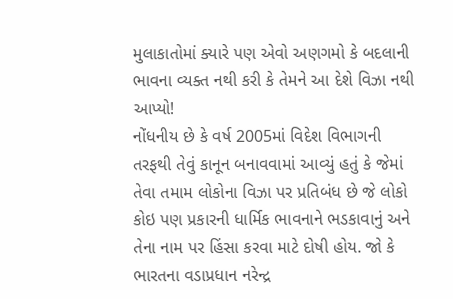મુલાકાતોમાં ક્યારે પણ એવો અણગમો કે બદલાની ભાવના વ્યક્ત નથી કરી કે તેમને આ દેશે વિઝા નથી આપ્યો!
નોંધનીય છે કે વર્ષ 2005માં વિદેશ વિભાગની તરફથી તેવું કાનૂન બનાવવામાં આવ્યું હતું કે જેમાં તેવા તમામ લોકોના વિઝા પર પ્રતિબંધ છે જે લોકો કોઇ પણ પ્રકારની ધાર્મિક ભાવનાને ભડકાવાનું અને તેના નામ પર હિંસા કરવા માટે દોષી હોય. જો કે ભારતના વડાપ્રધાન નરેન્દ્ર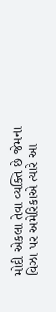મોદી એકલા તેવા વ્યક્તિ છે જેમના વિઝા પર અમેરિકાએ ત્યારે આ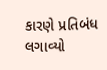કારણે પ્રતિબંધ લગાવ્યો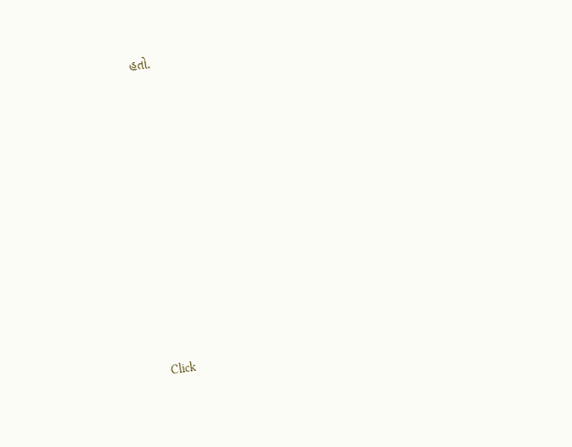હતો.












Click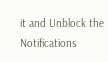it and Unblock the Notifications